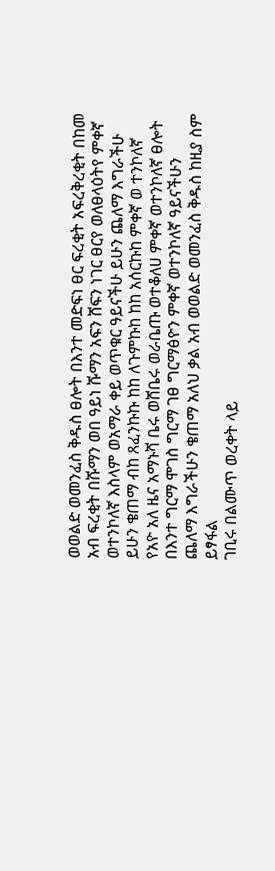ወወልድ ወመንፈስ ቅዱስ ፀሎት በእንተ መድፍነ ፀር ፍረቂት አፍረቅረቂት በከመ አብ ፍረቂት በሹማን ወበ ዓይነ ሹማን አፍን ሸፍን ነገር ፀርየ ወለፀላዕትየ ምቀኛ ወተንኮለኛ እስላም ወአማራ ቀይ ወጥቁር ዓይናችሁ ይሁን ጨለማ እግራችሁ ይሁን ቄጠማ ብከ ጸፈንኩኩ ከከ ለጉምኩከ ከከ አሰርኩከ ምቀኛ ወ ተንኮለኛ የአዮ አለ ዜና አማኑሻ ቤሩ ወሸቤሩ ወራቤጡ ወተቆለሀ ምቀኛ ወተንኮለኛ ፀሎት በእንተ ግርማ ሞገስ ግርማ ገፀ ግርማፅዮን ምቀኛ ወተንኮለኛ ዓይናችሁን ጨለማ እግራችሁን ቄጠማ አለህ ቃል አብ ወወልድ ወመንፈስ ቅዱስ ከዚያ ስም ይፃፋል
ገቢሩ በልሙጥ ወረቀት ላይ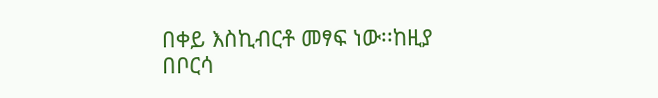በቀይ እስኪብርቶ መፃፍ ነው፡፡ከዚያ በቦርሳ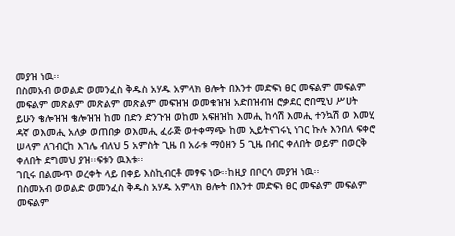መያዝ ነዉ፡፡
በስመአብ ወወልድ ወመንፈስ ቅዱስ አሃዱ አምላክ ፀሎት በእንተ መድፍነ ፀር መፍልም መፍልም መፍልም መጽልም መጽልም መጽልም መፍዝዝ ወመቁዝዝ አድበዝብዝ ሮቃደር ሮበሚህ ሥሀት ይሁን ቄሎዝዝ ቄሎዝዝ ከመ በድን ድንጉዝ ወከመ አፍዘዝከ እመሒ ከሳሽ እመሒ ተንኳሽ ወ እመሂ ዳኛ ወእመሒ አለቃ ወጠበቃ ወእመሒ ፈራጅ ወተቀማጭ ከመ ኢይትናገሩኒ ነገር ኩሉ እንበለ ፍቀሮ ሠላም ለገብርከ እገሌ ብለህ 5 አምስት ጊዜ በ አራቱ ማዕዘን 5 ጊዜ በብር ቀለበት ወይም በወርቅ ቀለበት ደግመህ ያዝ፡፡ፍቱን ዉእቱ፡፡
ገቢሩ በልሙጥ ወረቀት ላይ በቀይ እስኪብርቶ መፃፍ ነው፡፡ከዚያ በቦርሳ መያዝ ነዉ፡፡
በስመአብ ወወልድ ወመንፈስ ቅዱስ አሃዱ አምላክ ፀሎት በእንተ መድፍነ ፀር መፍልም መፍልም መፍልም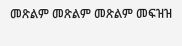መጽልም መጽልም መጽልም መፍዝዝ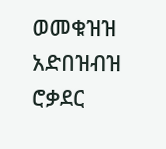ወመቁዝዝ አድበዝብዝ ሮቃደር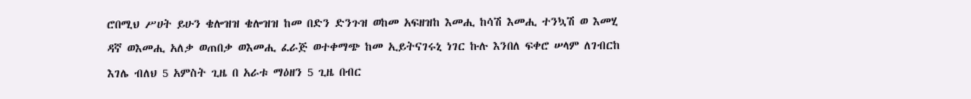ሮበሚህ ሥሀት ይሁን ቄሎዝዝ ቄሎዝዝ ከመ በድን ድንጉዝ ወከመ አፍዘዝከ እመሒ ከሳሽ እመሒ ተንኳሽ ወ እመሂ ዳኛ ወእመሒ አለቃ ወጠበቃ ወእመሒ ፈራጅ ወተቀማጭ ከመ ኢይትናገሩኒ ነገር ኩሉ እንበለ ፍቀሮ ሠላም ለገብርከ እገሌ ብለህ 5 አምስት ጊዜ በ አራቱ ማዕዘን 5 ጊዜ በብር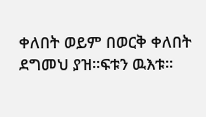ቀለበት ወይም በወርቅ ቀለበት ደግመህ ያዝ፡፡ፍቱን ዉእቱ፡፡